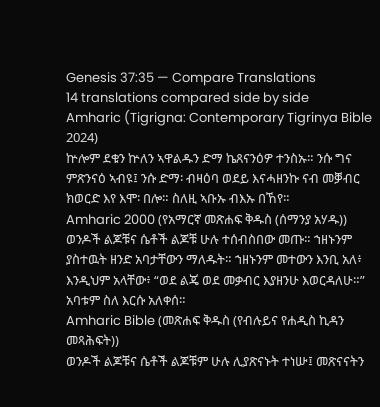Genesis 37:35 — Compare Translations
14 translations compared side by side
Amharic (Tigrigna: Contemporary Tigrinya Bible 2024)
ኵሎም ደቁን ኵለን ኣዋልዱን ድማ ኬጸናንዕዎ ተንስኡ። ንሱ ግና ምጽንናዕ ኣብዩ፤ ንሱ ድማ፡ ብዛዕባ ወደይ እናሓዘንኩ ናብ መቓብር ክወርድ እየ እሞ፡ በሎ። ስለዚ ኣቡኡ ብእኡ በኸየ።
Amharic 2000 (የአማርኛ መጽሐፍ ቅዱስ (ሰማንያ አሃዱ))
ወንዶች ልጆቹና ሴቶች ልጆቹ ሁሉ ተሰብስበው መጡ። ኀዘኑንም ያስተዉት ዘንድ አባታቸውን ማለዱት። ኀዘኑንም መተውን እንቢ አለ፥ እንዲህም አላቸው፥ “ወደ ልጄ ወደ መቃብር እያዘንሁ እወርዳለሁ።” አባቱም ስለ እርሱ አለቀሰ።
Amharic Bible (መጽሐፍ ቅዱስ (የብሉይና የሐዲስ ኪዳን መጻሕፍት))
ወንዶች ልጆቹና ሴቶች ልጆቹም ሁሉ ሊያጽናኑት ተነሡ፤ መጽናናትን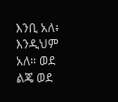እንቢ አለ፥ እንዲህም አለ። ወደ ልጄ ወደ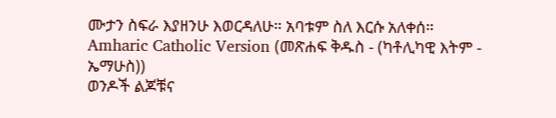ሙታን ስፍራ እያዘንሁ እወርዳለሁ። አባቱም ስለ እርሱ አለቀሰ።
Amharic Catholic Version (መጽሐፍ ቅዱስ - (ካቶሊካዊ እትም - ኤማሁስ))
ወንዶች ልጆቹና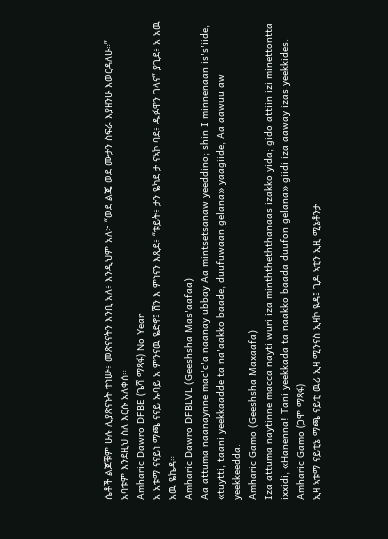ሴቶች ልጆቹም ሁሉ ሊያጽናኑት ተነሡ፥ መጽናናትን እንቢ አለ፥ እንዲህም አለ፦ “ወደ ልጄ ወደ ሙታን ስፍራ እያዘንሁ እወርዳለሁ።” አባቱም እንደዚህ ስለ እርሱ አለቀሰ።
Amharic Dawro DFBE (ጌሻ ማጻፋ) No Year
አ አቱማ ናናይነ ማጫ ናናይ ኡባይ አ ምንናዉ ዬድኖ፤ ሽን እ ምነናን እጺደ፥ “ቱይት፥ ታን ዬካደ ታ ናኣኮ ባደ፥ ዱፉዋን ገላና” ያጊደ፥ አ አዉ አዉ ዬኬዳ።
Amharic Dawro DFBLVL (Geeshsha Mas'aafaa)
Aa attuma naanaynne mac'c'a naanay ubbay Aa mintsetsanaw yeeddino; shin I minnenaan is's'iide, «tuytti, taani yeekkaadde ta na'aakko baade, duufuwaan gelana» yaagiide, Aa aawuu aw yeekkeedda.
Amharic Gamo (Geeshsha Maxaafa)
Iza attuma naytinne macca nayti wuri iza minththeththanaas izakko yida; gido attiin izi minettontta ixxidi, «Hanenna! Tani yeekkada ta naakko baada duufon gelana» giidi iza aaway izas yeekkides.
Amharic Gamo (ጋሞ ማጻፋ)
ኢዛ ኣቱማ ናይቲኔ ማጫ ናይቲ ዉሪ ኢዛ ሚንናስ ኢዛኮ ዪዳ፤ ጊዶ ኣቲን ኢዚ ሚኔቶንታ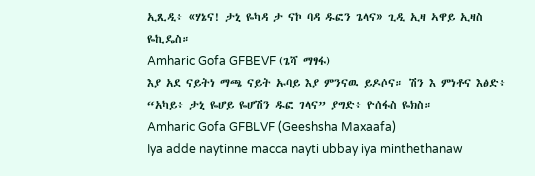ኢጺዲ፥ «ሃኔና! ታኒ ዬካዳ ታ ናኮ ባዳ ዱፎን ጌላና» ጊዲ ኢዛ ኣዋይ ኢዛስ ዬኪዴስ።
Amharic Gofa GFBEVF (ጌሻ ማፃፋ)
እያ አደ ናይትነ ማጫ ናይት ኡባይ እያ ምንናዉ ይዶሶና። ሽን እ ምነቶና እፅድ፥ “አካይ፥ ታኒ ዬሆይ ዬሆሽን ዱፎ ገላና” ያግድ፥ ዮሰፋስ ዬክስ።
Amharic Gofa GFBLVF (Geeshsha Maxaafa)
Iya adde naytinne macca nayti ubbay iya minthethanaw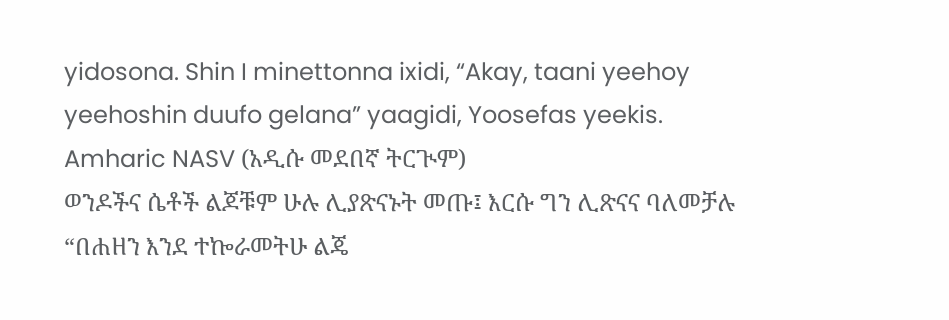yidosona. Shin I minettonna ixidi, “Akay, taani yeehoy yeehoshin duufo gelana” yaagidi, Yoosefas yeekis.
Amharic NASV (አዲሱ መደበኛ ትርጒም)
ወንዶችና ሴቶች ልጆቹም ሁሉ ሊያጽናኑት መጡ፤ እርሱ ግን ሊጽናና ባለመቻሉ “በሐዘን እንደ ተኰራመትሁ ልጄ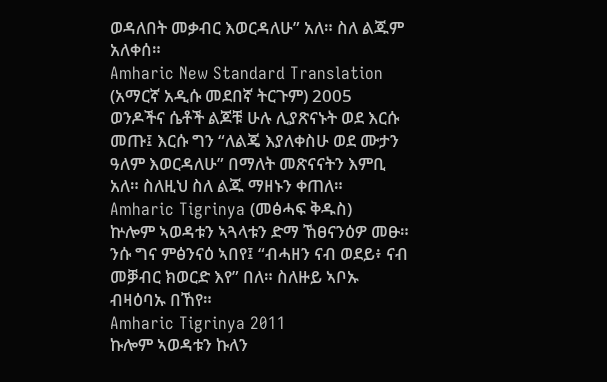ወዳለበት መቃብር እወርዳለሁ” አለ። ስለ ልጁም አለቀሰ።
Amharic New Standard Translation (አማርኛ አዲሱ መደበኛ ትርጉም) 2005
ወንዶችና ሴቶች ልጆቹ ሁሉ ሊያጽናኑት ወደ እርሱ መጡ፤ እርሱ ግን “ለልጄ እያለቀስሁ ወደ ሙታን ዓለም እወርዳለሁ” በማለት መጽናናትን እምቢ አለ። ስለዚህ ስለ ልጁ ማዘኑን ቀጠለ።
Amharic Tigrinya (መፅሓፍ ቅዱስ)
ኵሎም ኣወዳቱን ኣጓላቱን ድማ ኸፀናንዕዎ መፁ። ንሱ ግና ምፅንናዕ ኣበየ፤ “ብሓዘን ናብ ወደይ፥ ናብ መቓብር ክወርድ እየ” በለ። ስለዙይ ኣቦኡ ብዛዕባኡ በኸየ።
Amharic Tigrinya 2011
ኩሎም ኣወዳቱን ኩለን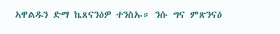ኣዋልዱን ድማ ኬጸናንዕዎ ተንስኡ። ንሱ ግና ምጽንናዕ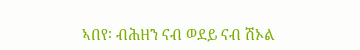ኣበየ፡ ብሕዘን ናብ ወደይ ናብ ሽኦል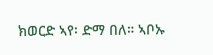ክወርድ ኣየ፡ ድማ በለ። ኣቦኡ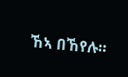ኸኣ በኸየሉ።